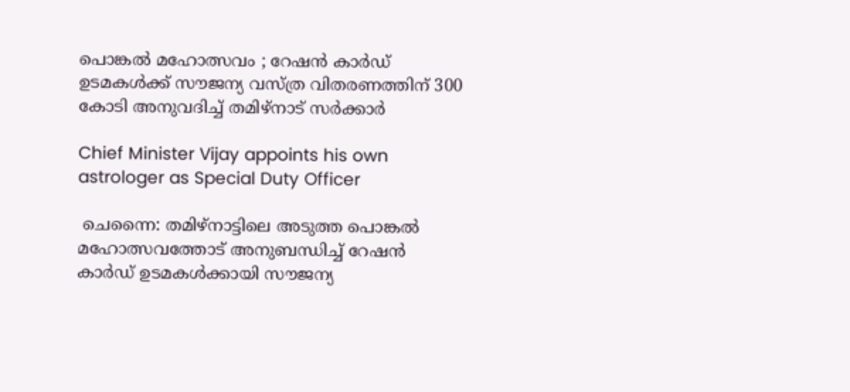പൊങ്കൽ മഹോത്സവം ; റേഷൻ കാർഡ് ഉടമകൾക്ക് സൗജന്യ വസ്ത്ര വിതരണത്തിന് 300 കോടി അനുവദിച്ച് തമിഴ്നാട് സർക്കാർ

Chief Minister Vijay appoints his own astrologer as Special Duty Officer

 ചെന്നൈ: തമിഴ്നാട്ടിലെ അടുത്ത പൊങ്കൽ മഹോത്സവത്തോട് അനുബന്ധിച്ച് റേഷൻ കാർഡ് ഉടമകൾക്കായി സൗജന്യ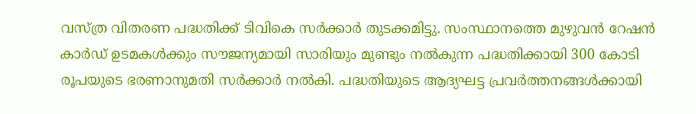വസ്ത്ര വിതരണ പദ്ധതിക്ക് ടിവികെ സർക്കാർ തുടക്കമിട്ടു. സംസ്ഥാനത്തെ മുഴുവൻ റേഷൻ കാർഡ് ഉടമകൾക്കും സൗജന്യമായി സാരിയും മുണ്ടും നൽകുന്ന പദ്ധതിക്കായി 300 കോടി രൂപയുടെ ഭരണാനുമതി സർക്കാർ നൽകി. പദ്ധതിയുടെ ആദ്യഘട്ട പ്രവർത്തനങ്ങൾക്കായി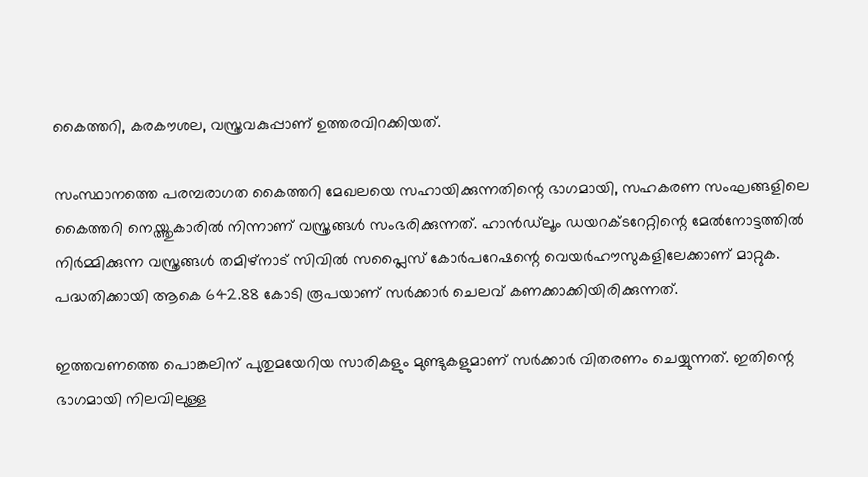കൈത്തറി, കരകൗശല, വസ്ത്രവകുപ്പാണ് ഉത്തരവിറക്കിയത്.

സംസ്ഥാനത്തെ പരമ്പരാഗത കൈത്തറി മേഖലയെ സഹായിക്കുന്നതിന്റെ ഭാഗമായി, സഹകരണ സംഘങ്ങളിലെ കൈത്തറി നെയ്ത്തുകാരിൽ നിന്നാണ് വസ്ത്രങ്ങൾ സംഭരിക്കുന്നത്. ഹാൻഡ്‌ലൂം ഡയറക്ടറേറ്റിന്റെ മേൽനോട്ടത്തിൽ നിർമ്മിക്കുന്ന വസ്ത്രങ്ങൾ തമിഴ്നാട് സിവിൽ സപ്ലൈസ് കോർപറേഷന്റെ വെയർഹൗസുകളിലേക്കാണ് മാറ്റുക. പദ്ധതിക്കായി ആകെ 642.88 കോടി രൂപയാണ് സർക്കാർ ചെലവ് കണക്കാക്കിയിരിക്കുന്നത്.

ഇത്തവണത്തെ പൊങ്കലിന് പുതുമയേറിയ സാരികളും മുണ്ടുകളുമാണ് സർക്കാർ വിതരണം ചെയ്യുന്നത്. ഇതിന്റെ ഭാഗമായി നിലവിലുള്ള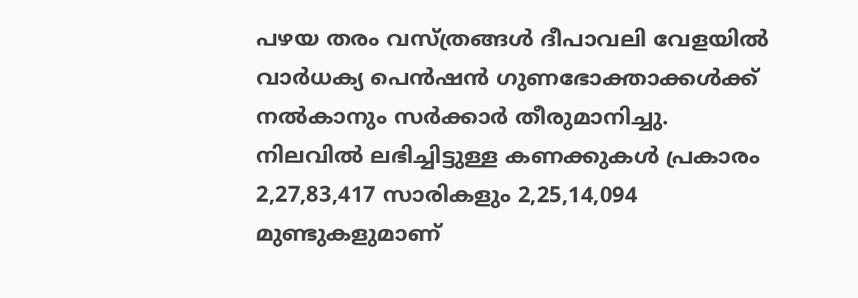പഴയ തരം വസ്ത്രങ്ങൾ ദീപാവലി വേളയിൽ വാർധക്യ പെൻഷൻ ഗുണഭോക്താക്കൾക്ക് നൽകാനും സർക്കാർ തീരുമാനിച്ചു. നിലവിൽ ലഭിച്ചിട്ടുള്ള കണക്കുകൾ പ്രകാരം 2,27,83,417 സാരികളും 2,25,14,094 മുണ്ടുകളുമാണ്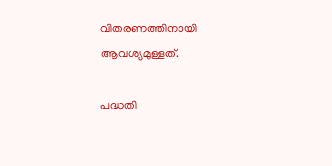വിതരണത്തിനായി ആവശ്യമുള്ളത്.

പദ്ധതി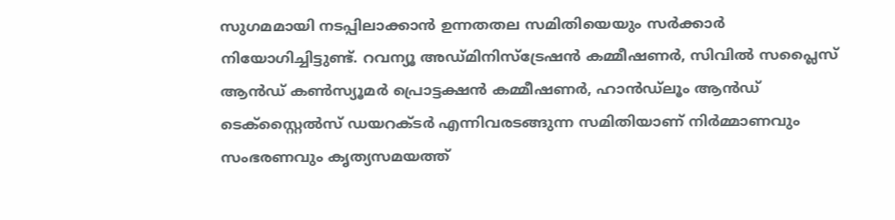സുഗമമായി നടപ്പിലാക്കാൻ ഉന്നതതല സമിതിയെയും സർക്കാർ നിയോഗിച്ചിട്ടുണ്ട്. റവന്യൂ അഡ്മിനിസ്ട്രേഷൻ കമ്മീഷണർ, സിവിൽ സപ്ലൈസ് ആൻഡ് കൺസ്യൂമർ പ്രൊട്ടക്ഷൻ കമ്മീഷണർ, ഹാൻഡ്‌ലൂം ആൻഡ് ടെക്സ്റ്റൈൽസ് ഡയറക്ടർ എന്നിവരടങ്ങുന്ന സമിതിയാണ് നിർമ്മാണവും സംഭരണവും കൃത്യസമയത്ത്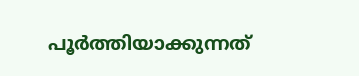പൂർത്തിയാക്കുന്നത്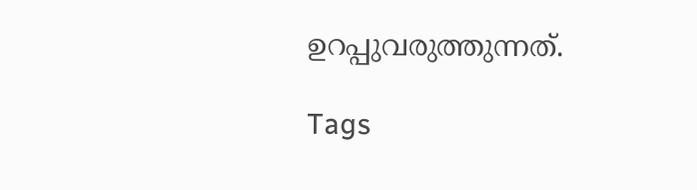ഉറപ്പുവരുത്തുന്നത്.

Tags